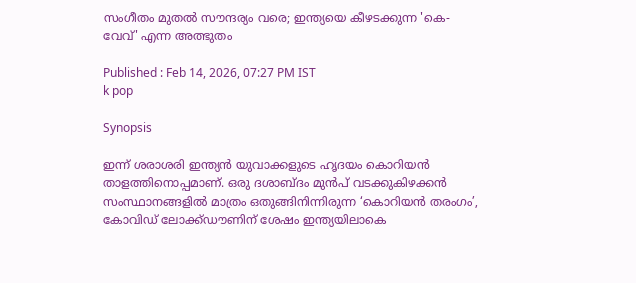സംഗീതം മുതൽ സൗന്ദര്യം വരെ; ഇന്ത്യയെ കീഴടക്കുന്ന 'കെ-വേവ്' എന്ന അത്ഭുതം

Published : Feb 14, 2026, 07:27 PM IST
k pop

Synopsis

ഇന്ന് ശരാശരി ഇന്ത്യൻ യുവാക്കളുടെ ഹൃദയം കൊറിയൻ താളത്തിനൊപ്പമാണ്. ഒരു ദശാബ്ദം മുൻപ് വടക്കുകിഴക്കൻ സംസ്ഥാനങ്ങളിൽ മാത്രം ഒതുങ്ങിനിന്നിരുന്ന ‘കൊറിയൻ തരംഗം’, കോവിഡ് ലോക്ക്ഡൗണിന് ശേഷം ഇന്ത്യയിലാകെ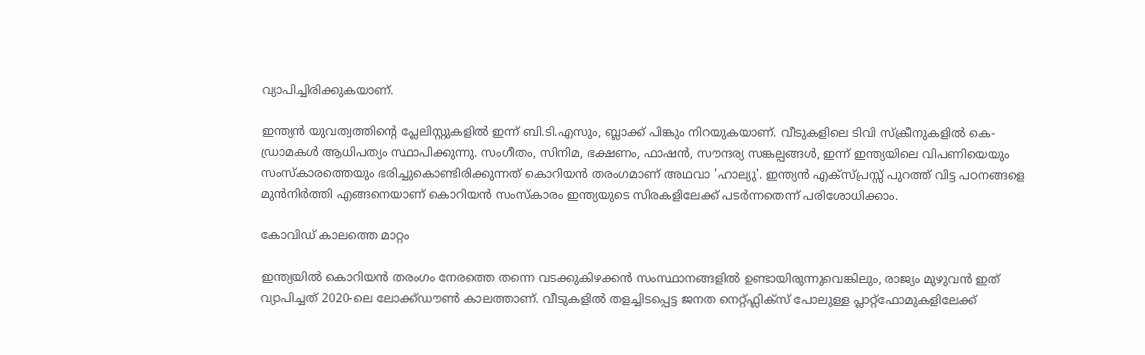വ്യാപിച്ചിരിക്കുകയാണ്.

ഇന്ത്യൻ യുവത്വത്തിന്റെ പ്ലേലിസ്റ്റുകളിൽ ഇന്ന് ബി.ടി.എസും, ബ്ലാക്ക് പിങ്കും നിറയുകയാണ്. വീടുകളിലെ ടിവി സ്ക്രീനുകളിൽ കെ-ഡ്രാമകൾ ആധിപത്യം സ്ഥാപിക്കുന്നു. സംഗീതം, സിനിമ, ഭക്ഷണം, ഫാഷൻ, സൗന്ദര്യ സങ്കല്പങ്ങൾ, ഇന്ന് ഇന്ത്യയിലെ വിപണിയെയും സംസ്‌കാരത്തെയും ഭരിച്ചുകൊണ്ടിരിക്കുന്നത് കൊറിയൻ തരംഗമാണ് അഥവാ 'ഹാല്യു'. ഇന്ത്യൻ എക്സ്പ്രസ്സ് പുറത്ത് വിട്ട പഠനങ്ങളെ മുൻനിർത്തി എങ്ങനെയാണ് കൊറിയൻ സംസ്‌കാരം ഇന്ത്യയുടെ സിരകളിലേക്ക് പടർന്നതെന്ന് പരിശോധിക്കാം.

കോവിഡ് കാലത്തെ മാറ്റം

ഇന്ത്യയിൽ കൊറിയൻ തരംഗം നേരത്തെ തന്നെ വടക്കുകിഴക്കൻ സംസ്ഥാനങ്ങളിൽ ഉണ്ടായിരുന്നുവെങ്കിലും, രാജ്യം മുഴുവൻ ഇത് വ്യാപിച്ചത് 2020-ലെ ലോക്ക്ഡൗൺ കാലത്താണ്. വീടുകളിൽ തളച്ചിടപ്പെട്ട ജനത നെറ്റ്ഫ്ലിക്സ് പോലുള്ള പ്ലാറ്റ്‌ഫോമുകളിലേക്ക്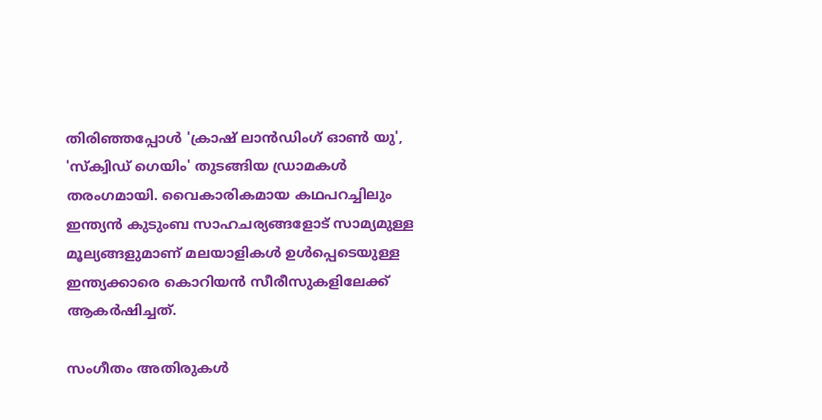തിരിഞ്ഞപ്പോൾ 'ക്രാഷ് ലാൻഡിംഗ് ഓൺ യു', 'സ്ക്വിഡ് ഗെയിം' തുടങ്ങിയ ഡ്രാമകൾ തരംഗമായി. വൈകാരികമായ കഥപറച്ചിലും ഇന്ത്യൻ കുടുംബ സാഹചര്യങ്ങളോട് സാമ്യമുള്ള മൂല്യങ്ങളുമാണ് മലയാളികൾ ഉൾപ്പെടെയുള്ള ഇന്ത്യക്കാരെ കൊറിയൻ സീരീസുകളിലേക്ക് ആകർഷിച്ചത്.

സംഗീതം അതിരുകൾ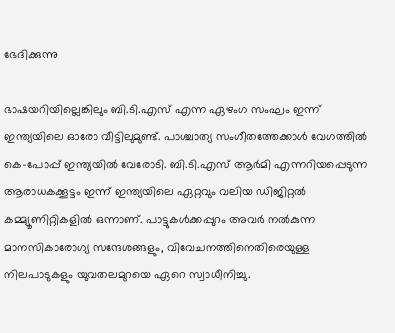ഭേദിക്കുന്നു

ഭാഷയറിയില്ലെങ്കിലും ബി.ടി.എസ് എന്ന ഏഴംഗ സംഘം ഇന്ന് ഇന്ത്യയിലെ ഓരോ വീട്ടിലുമുണ്ട്. പാശ്ചാത്യ സംഗീതത്തേക്കാൾ വേഗത്തിൽ കെ-പോപ്പ് ഇന്ത്യയിൽ വേരോടി. ബി.ടി.എസ് ആർമി എന്നറിയപ്പെടുന്ന ആരാധകക്കൂട്ടം ഇന്ന് ഇന്ത്യയിലെ ഏറ്റവും വലിയ ഡിജിറ്റൽ കമ്മ്യൂണിറ്റികളിൽ ഒന്നാണ്. പാട്ടുകൾക്കപ്പുറം അവർ നൽകുന്ന മാനസികാരോഗ്യ സന്ദേശങ്ങളും, വിവേചനത്തിനെതിരെയുള്ള നിലപാടുകളും യുവതലമുറയെ ഏറെ സ്വാധീനിച്ചു.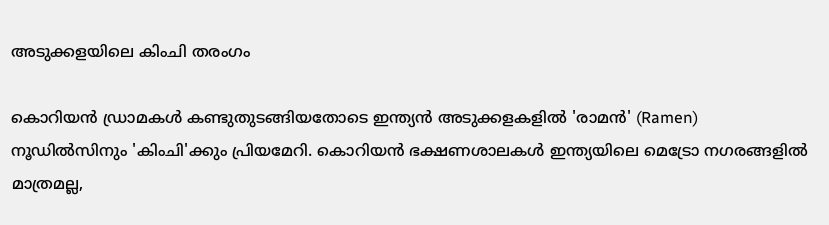അടുക്കളയിലെ കിംചി തരംഗം

കൊറിയൻ ഡ്രാമകൾ കണ്ടുതുടങ്ങിയതോടെ ഇന്ത്യൻ അടുക്കളകളിൽ 'രാമൻ' (Ramen) നൂഡിൽസിനും 'കിംചി'ക്കും പ്രിയമേറി. കൊറിയൻ ഭക്ഷണശാലകൾ ഇന്ത്യയിലെ മെട്രോ നഗരങ്ങളിൽ മാത്രമല്ല,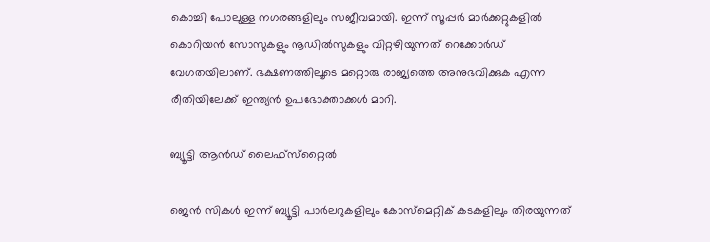കൊച്ചി പോലുള്ള നഗരങ്ങളിലും സജീവമായി. ഇന്ന് സൂപ്പർ മാർക്കറ്റുകളിൽ കൊറിയൻ സോസുകളും നൂഡിൽസുകളും വിറ്റഴിയുന്നത് റെക്കോർഡ് വേഗതയിലാണ്. ഭക്ഷണത്തിലൂടെ മറ്റൊരു രാജ്യത്തെ അനുഭവിക്കുക എന്ന രീതിയിലേക്ക് ഇന്ത്യൻ ഉപഭോക്താക്കൾ മാറി.

ബ്യൂട്ടി ആൻഡ് ലൈഫ്‌സ്‌റ്റൈൽ

ജെൻ സികൾ ഇന്ന് ബ്യൂട്ടി പാർലറുകളിലും കോസ്മെറ്റിക് കടകളിലും തിരയുന്നത്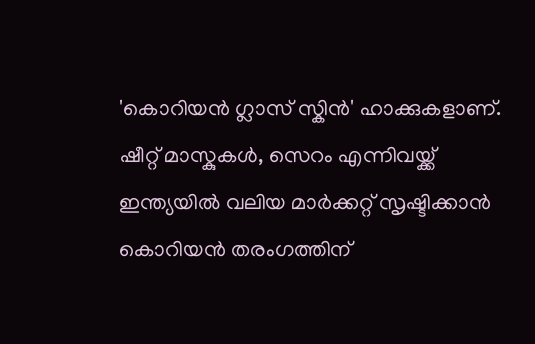'കൊറിയൻ ഗ്ലാസ് സ്കിൻ' ഹാക്കുകളാണ്. ഷീറ്റ് മാസ്കുകൾ, സെറം എന്നിവയ്ക്ക് ഇന്ത്യയിൽ വലിയ മാർക്കറ്റ് സൃഷ്ടിക്കാൻ കൊറിയൻ തരംഗത്തിന്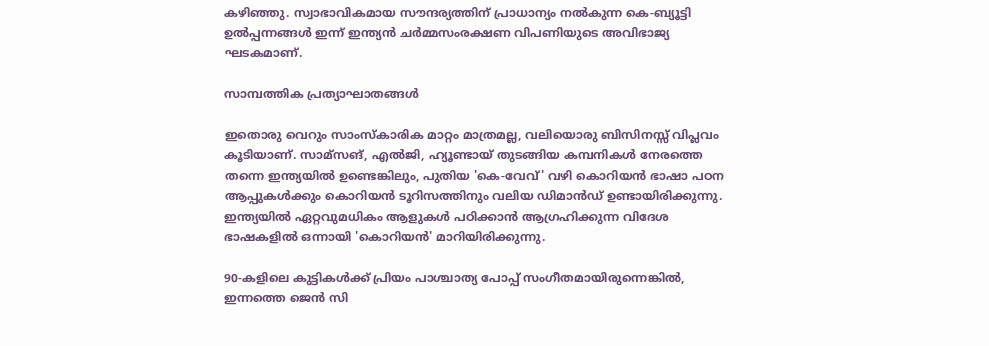കഴിഞ്ഞു. സ്വാഭാവികമായ സൗന്ദര്യത്തിന് പ്രാധാന്യം നൽകുന്ന കെ-ബ്യൂട്ടി ഉൽപ്പന്നങ്ങൾ ഇന്ന് ഇന്ത്യൻ ചർമ്മസംരക്ഷണ വിപണിയുടെ അവിഭാജ്യ ഘടകമാണ്.

സാമ്പത്തിക പ്രത്യാഘാതങ്ങൾ

ഇതൊരു വെറും സാംസ്‌കാരിക മാറ്റം മാത്രമല്ല, വലിയൊരു ബിസിനസ്സ് വിപ്ലവം കൂടിയാണ്. സാമ്സങ്, എൽജി, ഹ്യൂണ്ടായ് തുടങ്ങിയ കമ്പനികൾ നേരത്തെ തന്നെ ഇന്ത്യയിൽ ഉണ്ടെങ്കിലും, പുതിയ 'കെ-വേവ്' വഴി കൊറിയൻ ഭാഷാ പഠന ആപ്പുകൾക്കും കൊറിയൻ ടൂറിസത്തിനും വലിയ ഡിമാൻഡ് ഉണ്ടായിരിക്കുന്നു. ഇന്ത്യയിൽ ഏറ്റവുമധികം ആളുകൾ പഠിക്കാൻ ആഗ്രഹിക്കുന്ന വിദേശ ഭാഷകളിൽ ഒന്നായി 'കൊറിയൻ' മാറിയിരിക്കുന്നു.

90-കളിലെ കുട്ടികൾക്ക് പ്രിയം പാശ്ചാത്യ പോപ്പ് സംഗീതമായിരുന്നെങ്കിൽ, ഇന്നത്തെ ജെൻ സി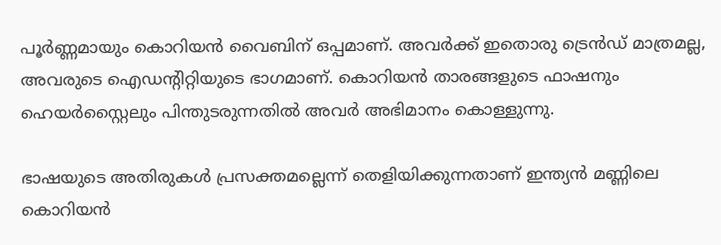പൂർണ്ണമായും കൊറിയൻ വൈബിന് ഒപ്പമാണ്. അവർക്ക് ഇതൊരു ട്രെൻഡ് മാത്രമല്ല, അവരുടെ ഐഡന്റിറ്റിയുടെ ഭാഗമാണ്. കൊറിയൻ താരങ്ങളുടെ ഫാഷനും ഹെയർസ്റ്റൈലും പിന്തുടരുന്നതിൽ അവർ അഭിമാനം കൊള്ളുന്നു.

ഭാഷയുടെ അതിരുകൾ പ്രസക്തമല്ലെന്ന് തെളിയിക്കുന്നതാണ് ഇന്ത്യൻ മണ്ണിലെ കൊറിയൻ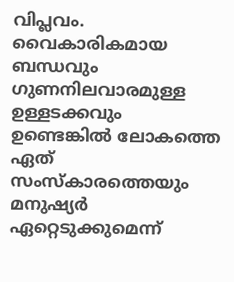വിപ്ലവം. വൈകാരികമായ ബന്ധവും ഗുണനിലവാരമുള്ള ഉള്ളടക്കവും ഉണ്ടെങ്കിൽ ലോകത്തെ ഏത് സംസ്‌കാരത്തെയും മനുഷ്യർ ഏറ്റെടുക്കുമെന്ന്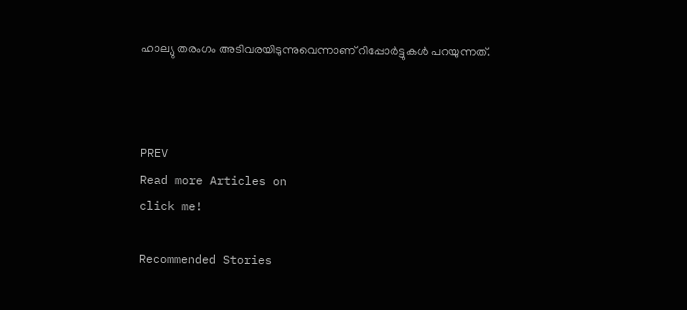ഹാല്യു തരംഗം അടിവരയിടുന്നുവെന്നാണ് റിപ്പോർട്ടുകൾ പറയുന്നത്.



PREV
Read more Articles on
click me!

Recommended Stories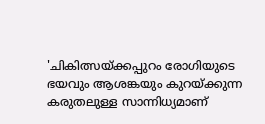'ചികിത്സയ്ക്കപ്പുറം രോഗിയുടെ ഭയവും ആശങ്കയും കുറയ്ക്കുന്ന കരുതലുള്ള സാന്നിധ്യമാണ്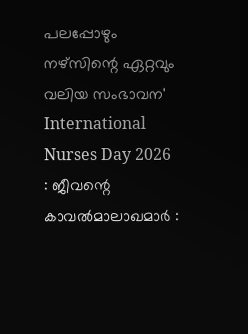പലപ്പോഴും നഴ്സിന്റെ ഏറ്റവും വലിയ സംഭാവന'
International Nurses Day 2026 : ജീവന്റെ കാവൽമാലാഖമാർ :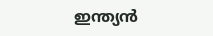ഇന്ത്യൻ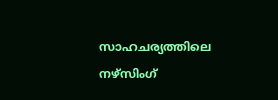സാഹചര്യത്തിലെ നഴ്സിംഗ്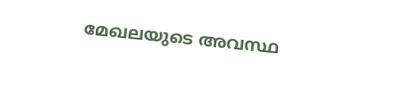മേഖലയുടെ അവസ്ഥ